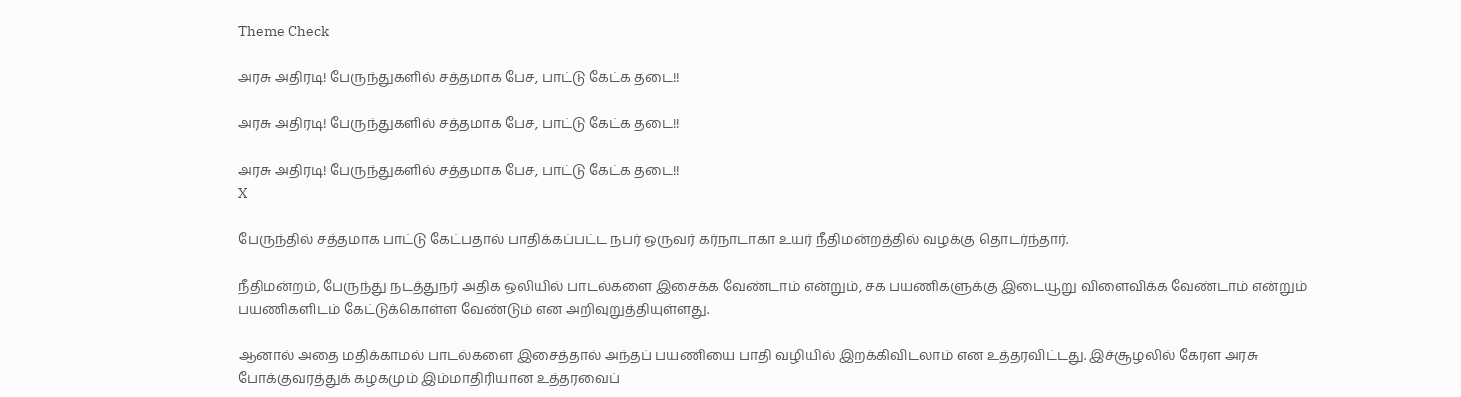Theme Check

அரசு அதிரடி! பேருந்துகளில் சத்தமாக பேச, பாட்டு கேட்க தடை!!

அரசு அதிரடி! பேருந்துகளில் சத்தமாக பேச, பாட்டு கேட்க தடை!!

அரசு அதிரடி! பேருந்துகளில் சத்தமாக பேச, பாட்டு கேட்க தடை!!
X

பேருந்தில் சத்தமாக பாட்டு கேட்பதால் பாதிக்கப்பட்ட நபர் ஒருவர் கர்நாடாகா உயர் நீதிமன்றத்தில் வழக்கு தொடர்ந்தார்.

நீதிமன்றம், பேருந்து நடத்துநர் அதிக ஒலியில் பாடல்களை இசைக்க வேண்டாம் என்றும், சக பயணிகளுக்கு இடையூறு விளைவிக்க வேண்டாம் என்றும் பயணிகளிடம் கேட்டுக்கொள்ள வேண்டும் என அறிவுறுத்தியுள்ளது.

ஆனால் அதை மதிக்காமல் பாடல்களை இசைத்தால் அந்தப் பயணியை பாதி வழியில் இறக்கிவிடலாம் என உத்தரவிட்டது. இச்சூழலில் கேரள அரசு போக்குவரத்துக் கழகமும் இம்மாதிரியான உத்தரவைப்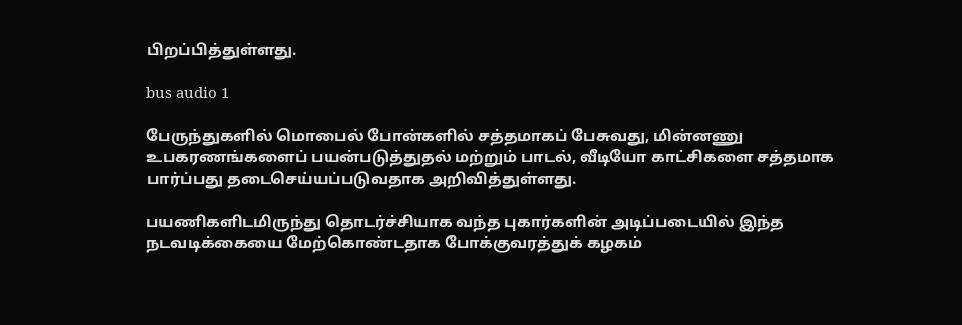பிறப்பித்துள்ளது.

bus audio 1

பேருந்துகளில் மொபைல் போன்களில் சத்தமாகப் பேசுவது, மின்னணு உபகரணங்களைப் பயன்படுத்துதல் மற்றும் பாடல், வீடியோ காட்சிகளை சத்தமாக பார்ப்பது தடைசெய்யப்படுவதாக அறிவித்துள்ளது.

பயணிகளிடமிருந்து தொடர்ச்சியாக வந்த புகார்களின் அடிப்படையில் இந்த நடவடிக்கையை மேற்கொண்டதாக போக்குவரத்துக் கழகம்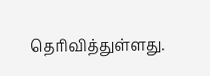தெரிவித்துள்ளது.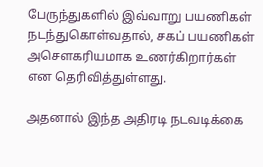பேருந்துகளில் இவ்வாறு பயணிகள் நடந்துகொள்வதால், சகப் பயணிகள் அசௌகரியமாக உணர்கிறார்கள் என தெரிவித்துள்ளது.

அதனால் இந்த அதிரடி நடவடிக்கை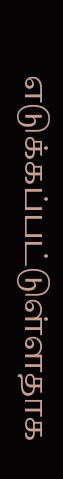எடுக்கப்பட்டுள்ளதாக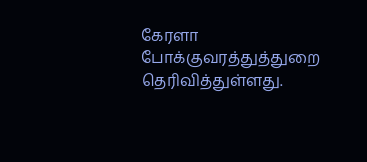கேரளா போக்குவரத்துத்துறை தெரிவித்துள்ளது.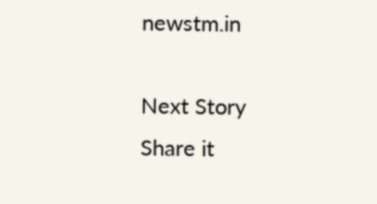newstm.in

Next Story
Share it